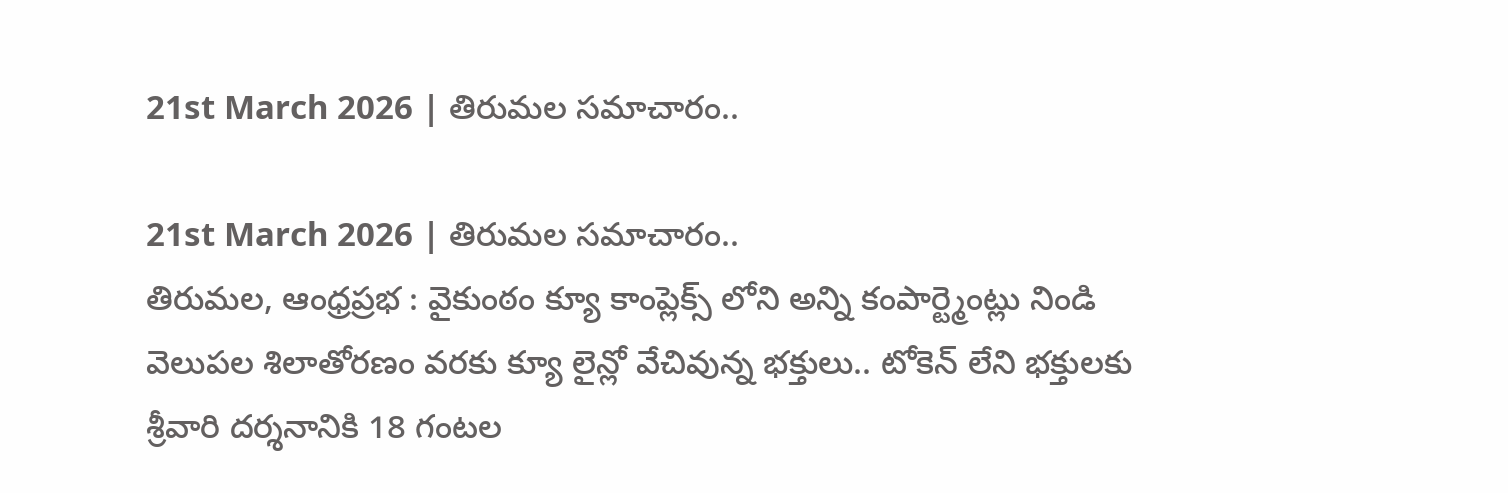21st March 2026 | తిరుమల సమాచారం..

21st March 2026 | తిరుమల సమాచారం..
తిరుమల, ఆంధ్రప్రభ : వైకుంఠం క్యూ కాంప్లెక్స్ లోని అన్ని కంపార్ట్మెంట్లు నిండి వెలుపల శిలాతోరణం వరకు క్యూ లైన్లో వేచివున్న భక్తులు.. టోకెన్ లేని భక్తులకు శ్రీవారి దర్శనానికి 18 గంటల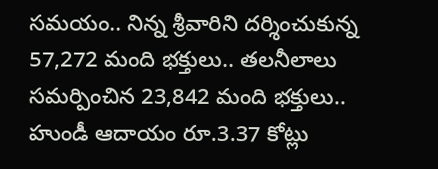సమయం.. నిన్న శ్రీవారిని దర్శించుకున్న 57,272 మంది భక్తులు.. తలనీలాలు సమర్పించిన 23,842 మంది భక్తులు.. హుండీ ఆదాయం రూ.3.37 కోట్లు